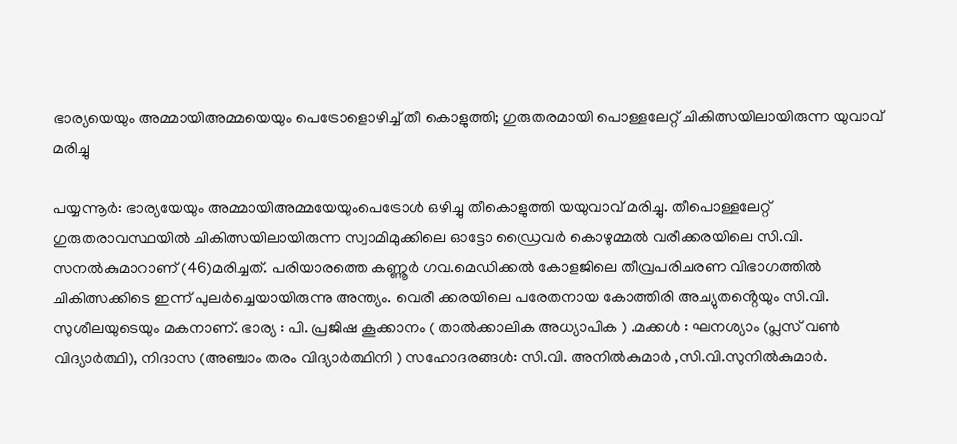ഭാര്യയെയും അമ്മായിഅമ്മയെയും പെട്രോളൊഴിച്ച് തീ കൊളുത്തി; ഗുരുതരമായി പൊള്ളലേറ്റ് ചികിത്സയിലായിരുന്ന യുവാവ് മരിച്ചു

പയ്യന്നൂർ: ഭാര്യയേയും അമ്മായിഅമ്മയേയുംപെട്രോൾ ഒഴിച്ചു തീകൊളുത്തി യയുവാവ് മരിച്ചു. തീപൊള്ളലേറ്റ് ഗുരുതരാവസ്ഥയിൽ ചികിത്സയിലായിരുന്ന സ്വാമിമുക്കിലെ ഓട്ടോ ഡ്രൈവർ കൊഴുമ്മൽ വരീക്കരയിലെ സി.വി. സനൽകുമാറാണ് (46)മരിച്ചത്. പരിയാരത്തെ കണ്ണൂർ ഗവ.മെഡിക്കൽ കോളജിലെ തീവ്രപരിചരണ വിഭാഗത്തിൽ ചികിത്സക്കിടെ ഇന്ന് പുലർച്ചെയായിരുന്നു അന്ത്യം. വെരീ ക്കരയിലെ പരേതനായ കോത്തിരി അച്യുതൻ്റെയും സി.വി. സുശീലയുടെയും മകനാണ്. ഭാര്യ : പി. പ്രജിഷ കൂക്കാനം ( താൽക്കാലിക അധ്യാപിക ) .മക്കൾ : ഘനശ്യാം (പ്ലസ് വൺ വിദ്യാർത്ഥി), നിദാസ (അഞ്ചാം തരം വിദ്യാർത്ഥിനി ) സഹോദരങ്ങൾ: സി.വി. അനിൽകുമാർ ,സി.വി.സുനിൽകുമാർ.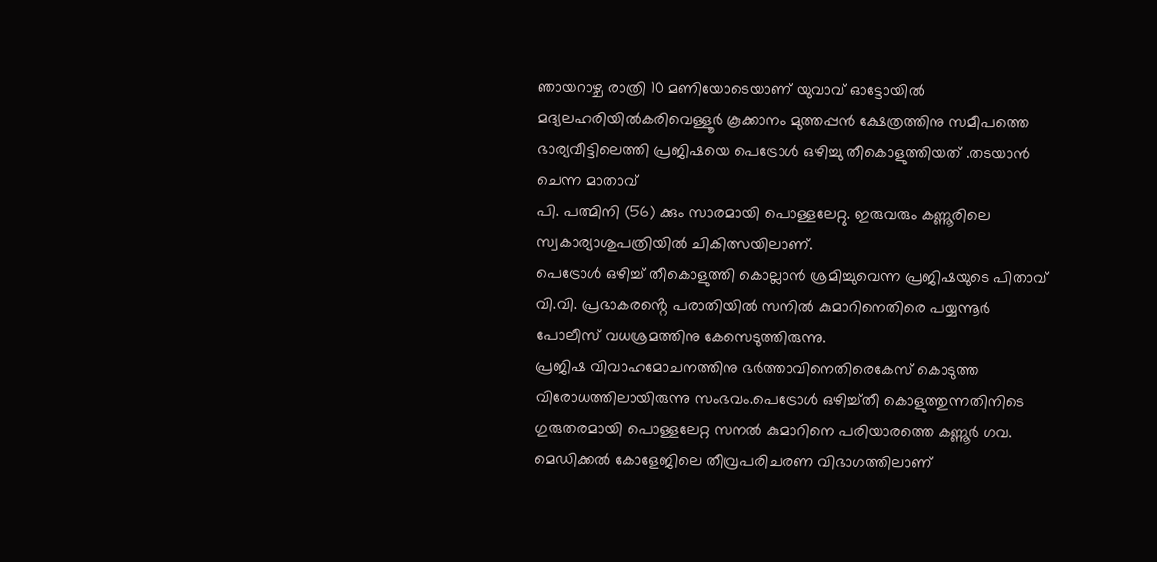ഞായറാഴ്ച രാത്രി 10 മണിയോടെയാണ് യുവാവ് ഓട്ടോയിൽ മദ്യലഹരിയിൽകരിവെള്ളൂർ കൂക്കാനം മുത്തപ്പൻ ക്ഷേത്രത്തിനു സമീപത്തെ ഭാര്യവീട്ടിലെത്തി പ്രജിഷയെ പെട്രോൾ ഒഴിച്ചു തീകൊളുത്തിയത് .തടയാൻ ചെന്ന മാതാവ്
പി. പത്മിനി (56) ക്കും സാരമായി പൊള്ളലേറ്റു. ഇരുവരും കണ്ണൂരിലെ സ്വകാര്യാശുപത്രിയിൽ ചികിത്സയിലാണ്.
പെട്രോൾ ഒഴിച്ച് തീകൊളുത്തി കൊല്ലാൻ ശ്രമിച്ചുവെന്ന പ്രജിഷയുടെ പിതാവ് വി.വി. പ്രഭാകരൻ്റെ പരാതിയിൽ സനിൽ കുമാറിനെതിരെ പയ്യന്നൂർ പോലീസ് വധശ്രമത്തിനു കേസെടുത്തിരുന്നു.
പ്രജിഷ വിവാഹമോചനത്തിനു ഭർത്താവിനെതിരെകേസ് കൊടുത്ത വിരോധത്തിലായിരുന്നു സംഭവം.പെട്രോൾ ഒഴിച്ച്തീ കൊളുത്തുന്നതിനിടെ ഗുരുതരമായി പൊള്ളലേറ്റ സനൽ കുമാറിനെ പരിയാരത്തെ കണ്ണൂർ ഗവ. മെഡിക്കൽ കോളേജിലെ തീവ്രപരിചരണ വിഭാഗത്തിലാണ്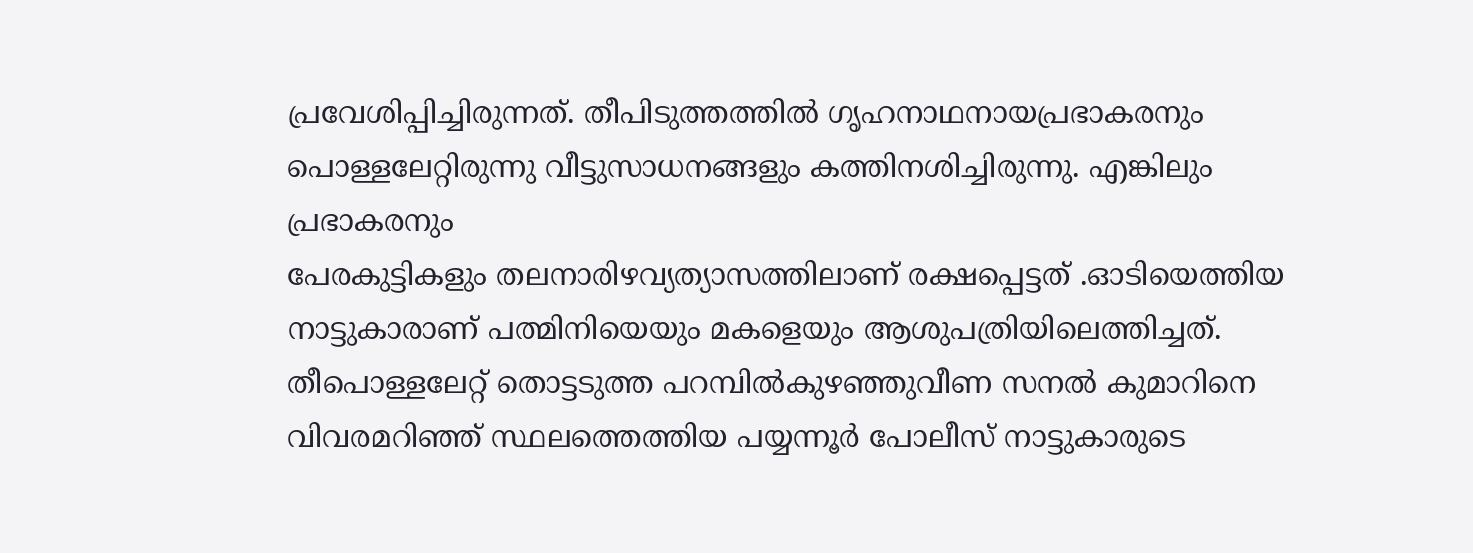പ്രവേശിപ്പിച്ചിരുന്നത്. തീപിടുത്തത്തിൽ ഗൃഹനാഥനായപ്രഭാകരനും പൊള്ളലേറ്റിരുന്നു വീട്ടുസാധനങ്ങളും കത്തിനശിച്ചിരുന്നു. എങ്കിലും പ്രഭാകരനും
പേരകുട്ടികളും തലനാരിഴവ്യത്യാസത്തിലാണ് രക്ഷപ്പെട്ടത് .ഓടിയെത്തിയ നാട്ടുകാരാണ് പത്മിനിയെയും മകളെയും ആശുപത്രിയിലെത്തിച്ചത്. തീപൊള്ളലേറ്റ് തൊട്ടടുത്ത പറമ്പിൽകുഴഞ്ഞുവീണ സനൽ കുമാറിനെ വിവരമറിഞ്ഞ് സ്ഥലത്തെത്തിയ പയ്യന്നൂർ പോലീസ് നാട്ടുകാരുടെ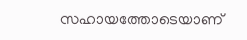സഹായത്തോടെയാണ്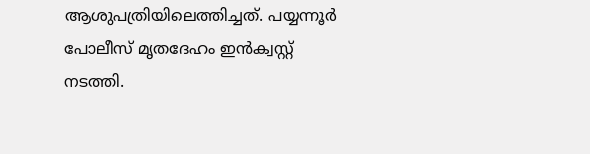ആശുപത്രിയിലെത്തിച്ചത്. പയ്യന്നൂർ പോലീസ് മൃതദേഹം ഇൻക്വസ്റ്റ് നടത്തി.